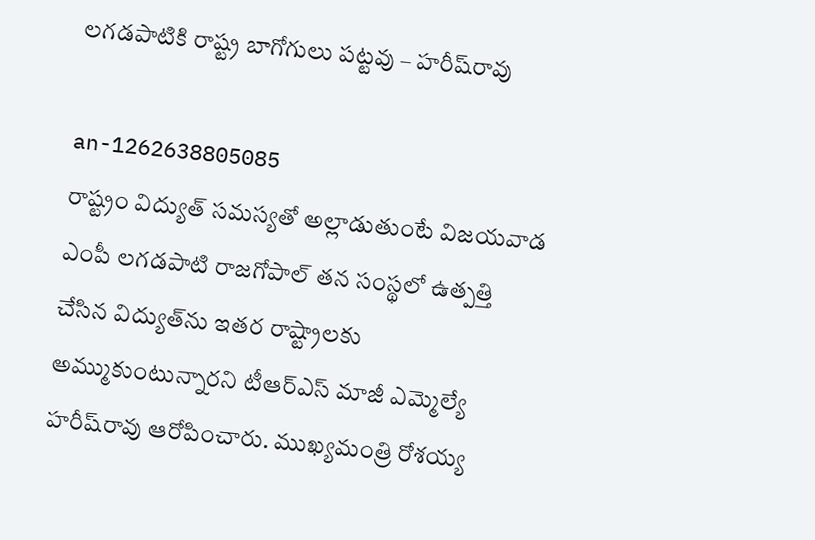లగడపాటికి రాష్ట్ర బాగోగులు పట్టవు – హరీష్‌రావు

an-1262638805085
రాష్ట్రం విద్యుత్‌ సమస్యతో అల్లాడుతుంటే విజయవాడ ఎంపీ లగడపాటి రాజగోపాల్‌ తన సంస్థలో ఉత్పత్తి చేసిన విద్యుత్‌ను ఇతర రాష్ట్రాలకు అమ్ముకుంటున్నారని టీఆర్‌ఎస్‌ మాజీ ఎమ్మెల్యే హరీష్‌రావు ఆరోపించారు. ముఖ్యమంత్రి రోశయ్య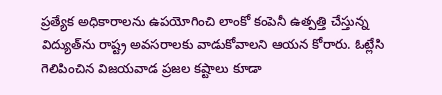ప్రత్యేక అధికారాలను ఉపయోగించి లాంకో కంపెనీ ఉత్పత్తి చేస్తున్న విద్యుత్‌ను రాష్ట్ర అవసరాలకు వాడుకోవాలని ఆయన కోరారు. ఓట్లేసి గెలిపించిన విజయవాడ ప్రజల కష్టాలు కూడా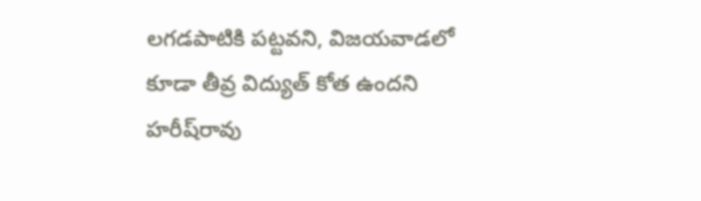లగడపాటికి పట్టవని, విజయవాడలో కూడా తీవ్ర విద్యుత్‌ కోత ఉందని హరీష్‌రావు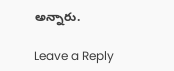అన్నారు.

Leave a Reply